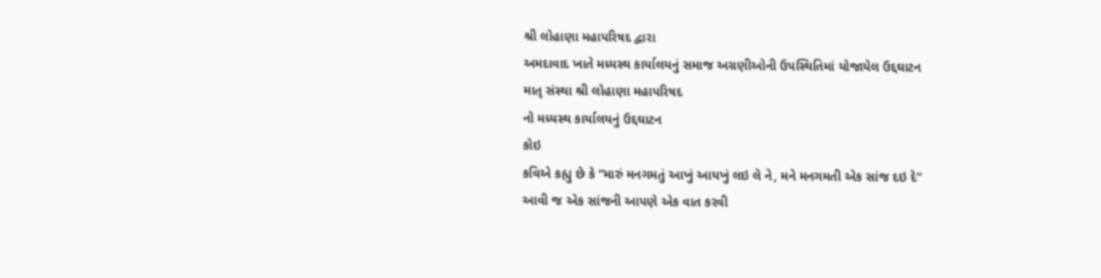શ્રી લોહાણા મહાપરિષદ દ્વારા
અમદાવાદ ખાતે મધ્યસ્થ કાર્યાલયનું સમાજ અગ્રણીઓની ઉપસ્થિતિમાં યોજાયેલ ઉદ્દઘાટન
માતૃ સંસ્થા શ્રી લોહાણા મહાપરિષદ
નો મધ્યસ્થ કાર્યાલયનું ઉદ્દઘાટન
કોઇ
કવિએ કહ્યુ છે કે “મારું મનગમતું આખું આયખું લઇ લે ને, મને મનગમતી એક સાંજ દઇ દે”
આવી જ એક સાંજની આપણે એક વાત કરવી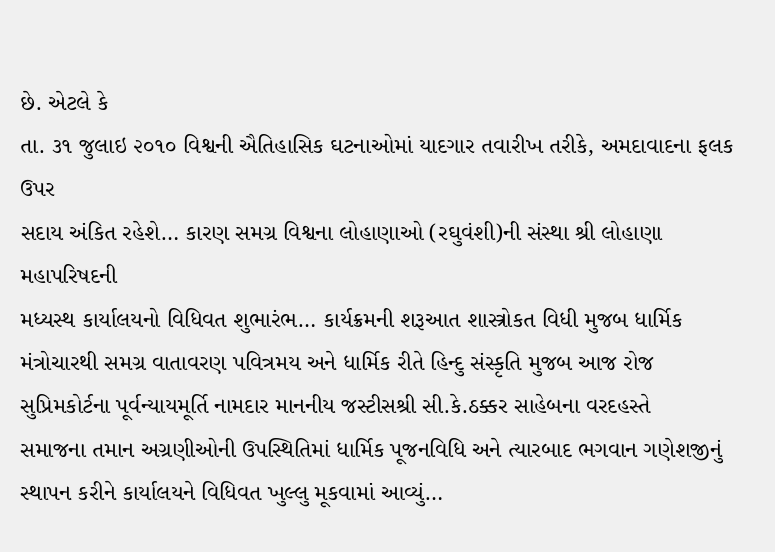છે. એટલે કે
તા. ૩૧ જુલાઇ ૨૦૧૦ વિશ્વની ઐતિહાસિક ઘટનાઓમાં યાદગાર તવારીખ તરીકે, અમદાવાદના ફલક ઉપર
સદાય અંકિત રહેશે… કારણ સમગ્ર વિશ્વના લોહાણાઓ (રઘુવંશી)ની સંસ્થા શ્રી લોહાણા મહાપરિષદની
મધ્યસ્થ કાર્યાલયનો વિધિવત શુભારંભ… કાર્યક્રમની શરૂઆત શાસ્ત્રોકત વિધી મુજબ ધાર્મિક
મંત્રોચારથી સમગ્ર વાતાવરણ પવિત્રમય અને ધાર્મિક રીતે હિન્દુ સંસ્કૃતિ મુજબ આજ રોજ
સુપ્રિમકોર્ટના પૂર્વન્યાયમૂર્તિ નામદાર માનનીય જસ્ટીસશ્રી સી.કે.ઠક્કર સાહેબના વરદહસ્તે
સમાજના તમાન અગ્રણીઓની ઉપસ્થિતિમાં ધાર્મિક પૂજનવિધિ અને ત્યારબાદ ભગવાન ગણેશજીનું
સ્થાપન કરીને કાર્યાલયને વિધિવત ખુલ્લુ મૂકવામાં આવ્યું…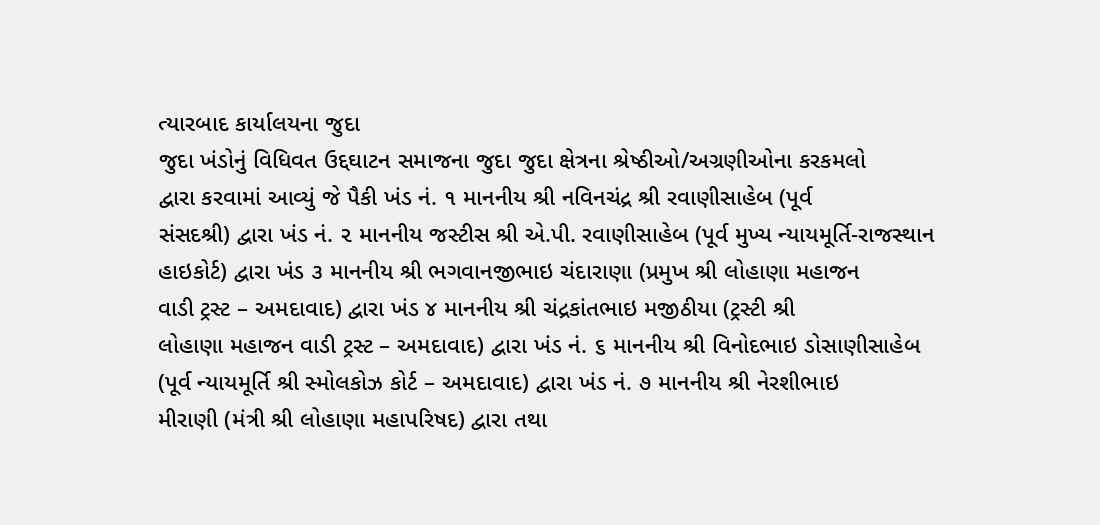ત્યારબાદ કાર્યાલયના જુદા
જુદા ખંડોનું વિધિવત ઉદ્દઘાટન સમાજના જુદા જુદા ક્ષેત્રના શ્રેષ્ઠીઓ/અગ્રણીઓના કરકમલો
દ્વારા કરવામાં આવ્યું જે પૈકી ખંડ નં. ૧ માનનીય શ્રી નવિનચંદ્ર શ્રી રવાણીસાહેબ (પૂર્વ
સંસદશ્રી) દ્વારા ખંડ નં. ૨ માનનીય જસ્ટીસ શ્રી એ.પી. રવાણીસાહેબ (પૂર્વ મુખ્ય ન્યાયમૂર્તિ-રાજસ્થાન
હાઇકોર્ટ) દ્વારા ખંડ ૩ માનનીય શ્રી ભગવાનજીભાઇ ચંદારાણા (પ્રમુખ શ્રી લોહાણા મહાજન
વાડી ટ્રસ્ટ – અમદાવાદ) દ્વારા ખંડ ૪ માનનીય શ્રી ચંદ્રકાંતભાઇ મજીઠીયા (ટ્રસ્ટી શ્રી
લોહાણા મહાજન વાડી ટ્રસ્ટ – અમદાવાદ) દ્વારા ખંડ નં. ૬ માનનીય શ્રી વિનોદભાઇ ડોસાણીસાહેબ
(પૂર્વ ન્યાયમૂર્તિ શ્રી સ્મોલકોઝ કોર્ટ – અમદાવાદ) દ્વારા ખંડ નં. ૭ માનનીય શ્રી નેરશીભાઇ
મીરાણી (મંત્રી શ્રી લોહાણા મહાપરિષદ) દ્વારા તથા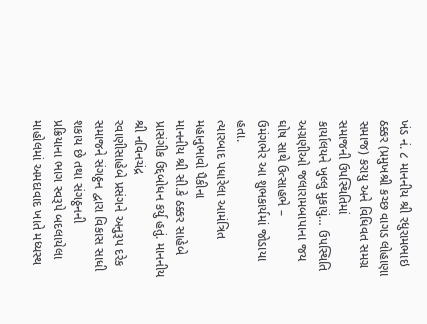ખંડ નં. ૮ માનનીય શ્રી રધુરામભાઇ
ઠક્કર (પ્રમુખશ્રી કચ્છ વાગડ લોહાણા સમાજ) કરાયુ અને વિધિવત સમગ્ર સમાજની ઉપસ્થિતિમાં
કાર્યાલયને ખુલ્લુ મુકાયું… ઉપસ્થિતિ અગ્રણીઓ જલારામબાપાના જય ઘોષ સાથે ઉત્સાહભે –
ઉમંગભેર આ શુભકાર્યમાં જોડાયા હતા.
ત્યારબાદ પધારેલા આમંત્રિત મહાનુભાવો પૈકીના
માનનીય શ્રી સી.કે ઠક્કર સાહેબે પ્રાસંગીક ઉદ્દબોધન કર્યુ હતું. માનનીય શ્રી નવિનચંદ્ર
રવાણીસાહેબે પ્રસંગને અનુરૂપ દરેક સમાજને સંગઠ્ઠન દ્વારા વિકાસ સાધી શકાય છે તથા સંગઠ્ઠનની
પ્રક્રિયાના ભાગ સ્વરૂપે બદલાયેલા માહોલમાં અમદાવાદ ખાતે મધ્યસ્થ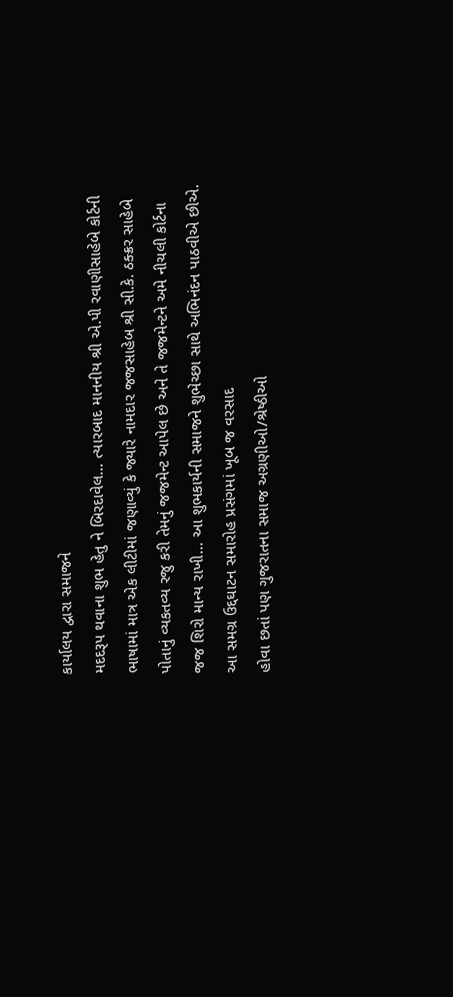કાર્યાલય દ્વારા સમાજને
મદદરૂપ થવાના શુભ હેતુ ને બિરદાવેલ… ત્યારબાદ માનનીય શ્રી એ.પી રવાણીસાહેબે કોર્ટની
ભાષામાં માત્ર એક લીટીમાં જણાવ્યું કે જ્યારે નામદાર જજસાહેબ શ્રી સી.કે. ઠક્ક્રર સાહેબે
પોતાનું વ્યકતવ્ય રજુ કરી તેમનું જજમેન્ટ આપેલ છે અને તે જજમેન્ટને અમે નીચલી કોર્ટના
જજ શિરો માન્ય રાખી… આ શુભકાર્યની સમાજને શુભેચ્છા સાથે અભિનંદન પાઠવીએ છીએ.
આ સમગ્ર ઉદ્દઘાટન સમારોહ પ્રસંગમાં ખૂબ જ વરસાદ
હોવા છતાં પણ ગુજરાતના સમાજ અગ્રણીઓ/શ્રેષ્ઠીઓ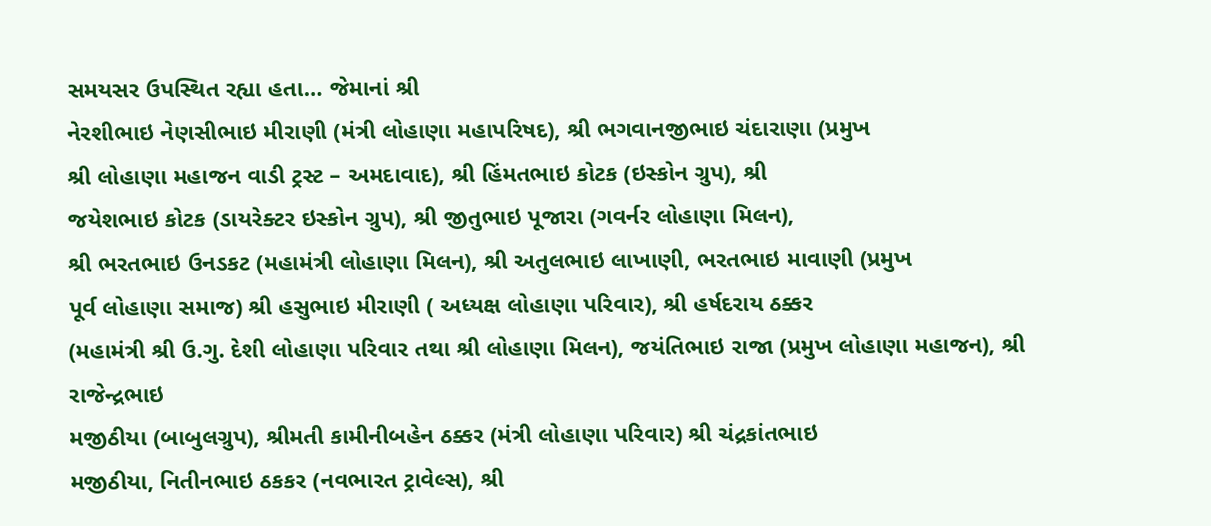સમયસર ઉપસ્થિત રહ્યા હતા… જેમાનાં શ્રી
નેરશીભાઇ નેણસીભાઇ મીરાણી (મંત્રી લોહાણા મહાપરિષદ), શ્રી ભગવાનજીભાઇ ચંદારાણા (પ્રમુખ
શ્રી લોહાણા મહાજન વાડી ટ્રસ્ટ – અમદાવાદ), શ્રી હિંમતભાઇ કોટક (ઇસ્કોન ગ્રુપ), શ્રી
જયેશભાઇ કોટક (ડાયરેક્ટર ઇસ્કોન ગ્રુપ), શ્રી જીતુભાઇ પૂજારા (ગવર્નર લોહાણા મિલન),
શ્રી ભરતભાઇ ઉનડકટ (મહામંત્રી લોહાણા મિલન), શ્રી અતુલભાઇ લાખાણી, ભરતભાઇ માવાણી (પ્રમુખ
પૂર્વ લોહાણા સમાજ) શ્રી હસુભાઇ મીરાણી ( અધ્યક્ષ લોહાણા પરિવાર), શ્રી હર્ષદરાય ઠક્કર
(મહામંત્રી શ્રી ઉ.ગુ. દેશી લોહાણા પરિવાર તથા શ્રી લોહાણા મિલન), જયંતિભાઇ રાજા (પ્રમુખ લોહાણા મહાજન), શ્રી રાજેન્દ્રભાઇ
મજીઠીયા (બાબુલગ્રુપ), શ્રીમતી કામીનીબહેન ઠક્કર (મંત્રી લોહાણા પરિવાર) શ્રી ચંદ્રકાંતભાઇ
મજીઠીયા, નિતીનભાઇ ઠકકર (નવભારત ટ્રાવેલ્સ), શ્રી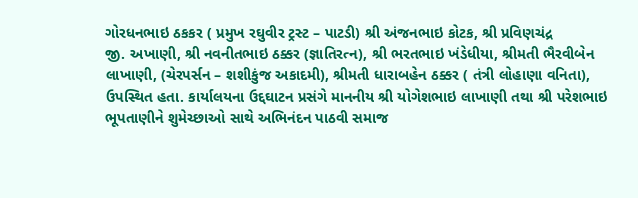ગોરધનભાઇ ઠકકર ( પ્રમુખ રઘુવીર ટ્રસ્ટ – પાટડી) શ્રી અંજનભાઇ કોટક, શ્રી પ્રવિણચંદ્ર
જી. અખાણી, શ્રી નવનીતભાઇ ઠક્કર (જ્ઞાતિરત્ન), શ્રી ભરતભાઇ ખંડેધીયા, શ્રીમતી ભૈરવીબેન
લાખાણી, (ચેરપર્સન – શશીકુંજ અકાદમી), શ્રીમતી ધારાબહેન ઠક્કર ( તંત્રી લોહાણા વનિતા),
ઉપસ્થિત હતા. કાર્યાલયના ઉદ્દઘાટન પ્રસંગે માનનીય શ્રી યોગેશભાઇ લાખાણી તથા શ્રી પરેશભાઇ
ભૂપતાણીને શુમેચ્છાઓ સાથે અભિનંદન પાઠવી સમાજ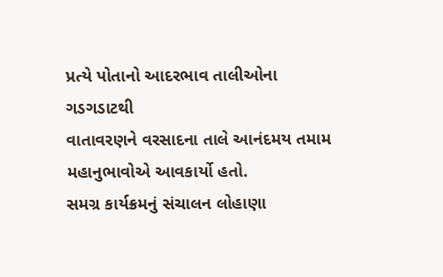પ્રત્યે પોતાનો આદરભાવ તાલીઓના ગડગડાટથી
વાતાવરણને વરસાદના તાલે આનંદમય તમામ મહાનુભાવોએ આવકાર્યો હતો.
સમગ્ર કાર્યક્રમનું સંચાલન લોહાણા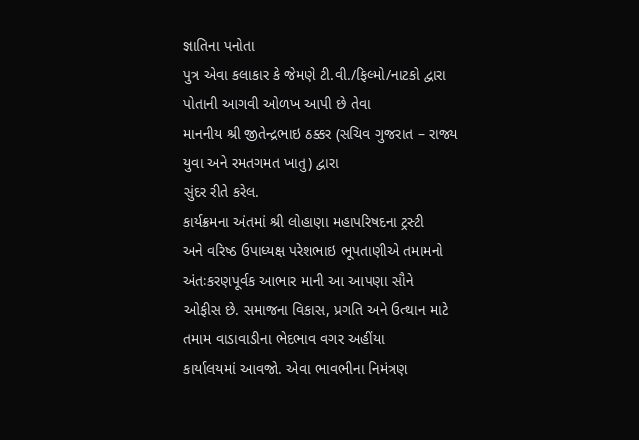જ્ઞાતિના પનોતા
પુત્ર એવા કલાકાર કે જેમણે ટી.વી./ફિલ્મો/નાટકો દ્વારા પોતાની આગવી ઓળખ આપી છે તેવા
માનનીય શ્રી જીતેન્દ્રભાઇ ઠક્કર (સચિવ ગુજરાત – રાજ્ય યુવા અને રમતગમત ખાતુ) દ્વારા
સુંદર રીતે કરેલ.
કાર્યક્રમના અંતમાં શ્રી લોહાણા મહાપરિષદના ટ્રસ્ટી
અને વરિષ્ઠ ઉપાધ્યક્ષ પરેશભાઇ ભૂપતાણીએ તમામનો અંતઃકરણપૂર્વક આભાર માની આ આપણા સૌને
ઓફીસ છે. સમાજના વિકાસ, પ્રગતિ અને ઉત્થાન માટે તમામ વાડાવાડીના ભેદભાવ વગર અહીંયા
કાર્યાલયમાં આવજો. એવા ભાવભીના નિમંત્રણ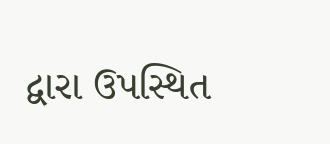દ્વારા ઉપસ્થિત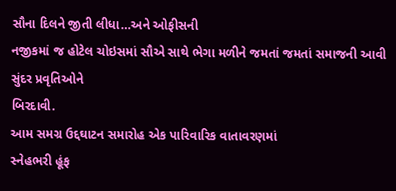સૌના દિલને જીતી લીધા…અને ઓફીસની
નજીકમાં જ હોટેલ ચોઇસમાં સૌએ સાથે ભેગા મળીને જમતાં જમતાં સમાજની આવી સુંદર પ્રવૃતિઓને
બિરદાવી.
આમ સમગ્ર ઉદ્દઘાટન સમારોહ એક પારિવારિક વાતાવરણમાં
સ્નેહભરી હૂંફ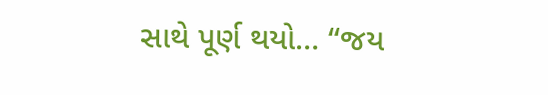સાથે પૂર્ણ થયો… “જય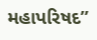મહાપરિષદ”